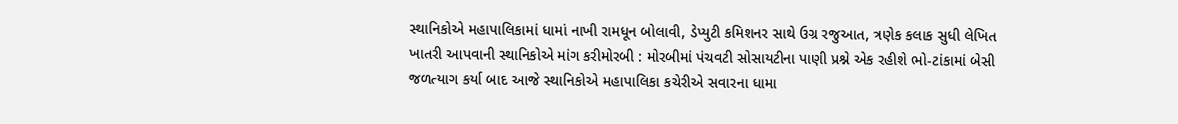સ્થાનિકોએ મહાપાલિકામાં ધામાં નાખી રામધૂન બોલાવી, ડેપ્યુટી કમિશનર સાથે ઉગ્ર રજુઆત, ત્રણેક કલાક સુધી લેખિત ખાતરી આપવાની સ્થાનિકોએ માંગ કરીમોરબી : મોરબીમાં પંચવટી સોસાયટીના પાણી પ્રશ્ને એક રહીશે ભો-ટાંકામાં બેસી જળત્યાગ કર્યા બાદ આજે સ્થાનિકોએ મહાપાલિકા કચેરીએ સવારના ધામા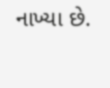નાખ્યા છે.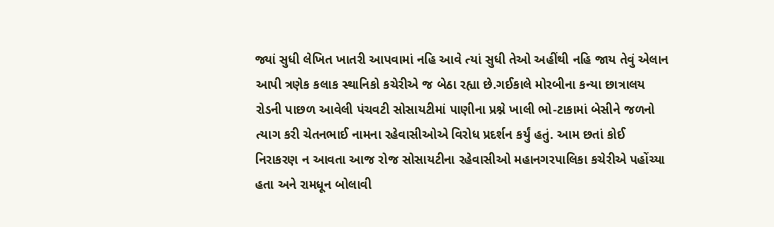જ્યાં સુધી લેખિત ખાતરી આપવામાં નહિ આવે ત્યાં સુધી તેઓ અહીંથી નહિ જાય તેવું એલાન આપી ત્રણેક કલાક સ્થાનિકો કચેરીએ જ બેઠા રહ્યા છે.ગઈકાલે મોરબીના કન્યા છાત્રાલય રોડની પાછળ આવેલી પંચવટી સોસાયટીમાં પાણીના પ્રશ્ને ખાલી ભો-ટાકામાં બેસીને જળનો ત્યાગ કરી ચેતનભાઈ નામના રહેવાસીઓએ વિરોધ પ્રદર્શન કર્યું હતું. આમ છતાં કોઈ નિરાકરણ ન આવતા આજ રોજ સોસાયટીના રહેવાસીઓ મહાનગરપાલિકા કચેરીએ પહોંચ્યા હતા અને રામધૂન બોલાવી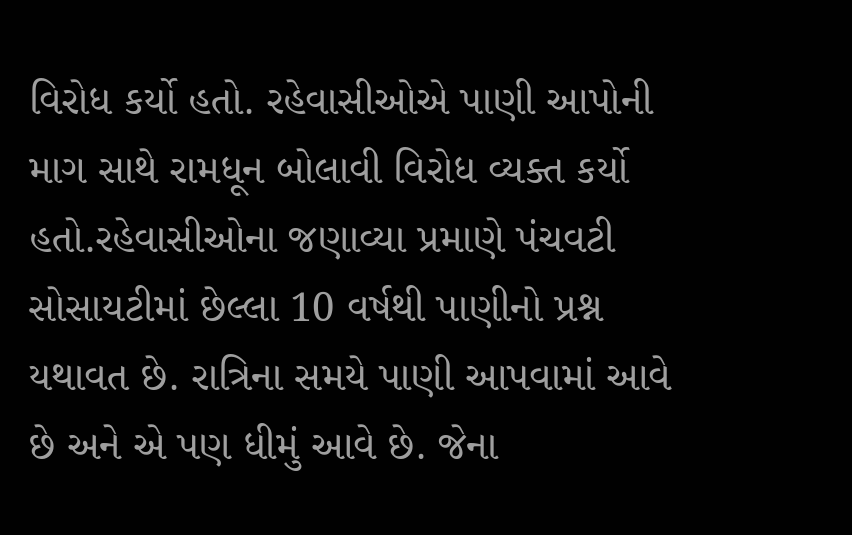વિરોધ કર્યો હતો. રહેવાસીઓએ પાણી આપોની માગ સાથે રામધૂન બોલાવી વિરોધ વ્યક્ત કર્યો હતો.રહેવાસીઓના જણાવ્યા પ્રમાણે પંચવટી સોસાયટીમાં છેલ્લા 10 વર્ષથી પાણીનો પ્રશ્ન યથાવત છે. રાત્રિના સમયે પાણી આપવામાં આવે છે અને એ પણ ધીમું આવે છે. જેના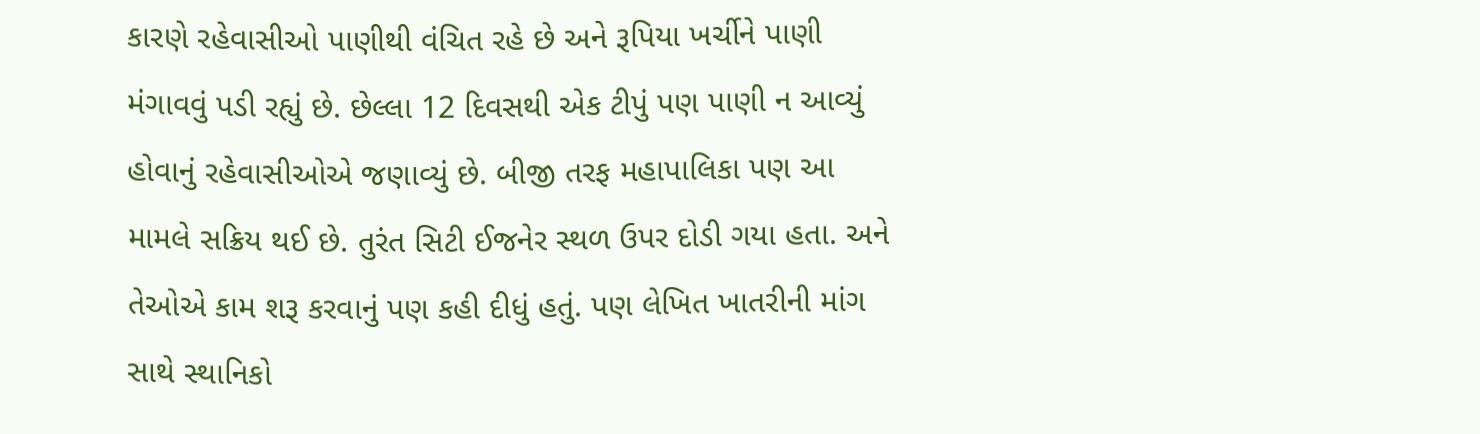કારણે રહેવાસીઓ પાણીથી વંચિત રહે છે અને રૂપિયા ખર્ચીને પાણી મંગાવવું પડી રહ્યું છે. છેલ્લા 12 દિવસથી એક ટીપું પણ પાણી ન આવ્યું હોવાનું રહેવાસીઓએ જણાવ્યું છે. બીજી તરફ મહાપાલિકા પણ આ મામલે સક્રિય થઈ છે. તુરંત સિટી ઈજનેર સ્થળ ઉપર દોડી ગયા હતા. અને તેઓએ કામ શરૂ કરવાનું પણ કહી દીધું હતું. પણ લેખિત ખાતરીની માંગ સાથે સ્થાનિકો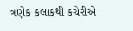ત્રણેક કલાકથી કચેરીએ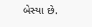બેસ્યા છે.